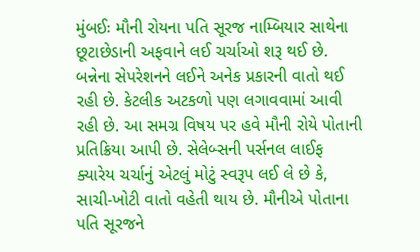મુંબઈઃ મૌની રોયના પતિ સૂરજ નામ્બિયાર સાથેના છૂટાછેડાની અફવાને લઈ ચર્ચાઓ શરૂ થઈ છે. બન્નેના સેપરેશનને લઈને અનેક પ્રકારની વાતો થઈ રહી છે. કેટલીક અટકળો પણ લગાવવામાં આવી રહી છે. આ સમગ્ર વિષય પર હવે મૌની રોયે પોતાની પ્રતિક્રિયા આપી છે. સેલેબ્સની પર્સનલ લાઈફ ક્યારેય ચર્ચાનું એટલું મોટું સ્વરૂપ લઈ લે છે કે, સાચી-ખોટી વાતો વહેતી થાય છે. મૌનીએ પોતાના પતિ સૂરજને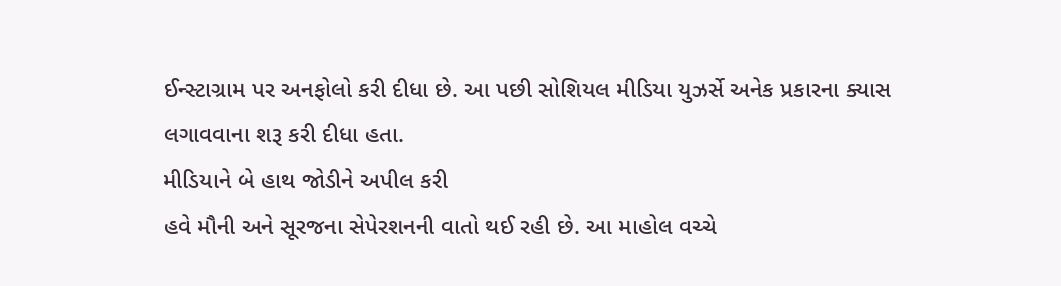ઈન્સ્ટાગ્રામ પર અનફોલો કરી દીધા છે. આ પછી સોશિયલ મીડિયા યુઝર્સે અનેક પ્રકારના ક્યાસ લગાવવાના શરૂ કરી દીધા હતા.
મીડિયાને બે હાથ જોડીને અપીલ કરી
હવે મૌની અને સૂરજના સેપેરશનની વાતો થઈ રહી છે. આ માહોલ વચ્ચે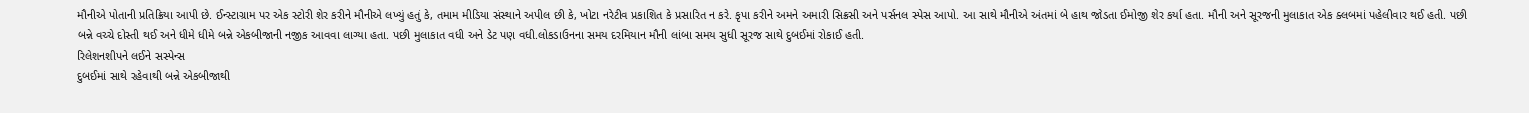મૌનીએ પોતાની પ્રતિક્રિયા આપી છે. ઈન્સ્ટાગ્રામ પર એક સ્ટોરી શેર કરીને મૌનીએ લખ્યું હતું કે, તમામ મીડિયા સંસ્થાને અપીલ છી કે, ખોટા નરેટીવ પ્રકાશિત કે પ્રસારિત ન કરે. કૃપા કરીને અમને અમારી સિક્રસી અને પર્સનલ સ્પેસ આપો. આ સાથે મૌનીએ અંતમાં બે હાથ જોડતા ઈમોજી શેર કર્યા હતા. મૌની અને સૂરજની મુલાકાત એક ક્લબમાં પહેલીવાર થઈ હતી. પછી બન્ને વચ્ચે દોસ્તી થઈ અને ધીમે ધીમે બન્ને એકબીજાની નજીક આવવા લાગ્યા હતા. પછી મુલાકાત વધી અને ડેટ પણ વધી.લોકડાઉનના સમય દરમિયાન મૌની લાંબા સમય સુધી સૂરજ સાથે દુબઈમાં રોકાઈ હતી.
રિલેશનશીપને લઈને સસ્પેન્સ
દુબઈમાં સાથે રહેવાથી બન્ને એકબીજાથી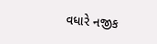વધારે નજીક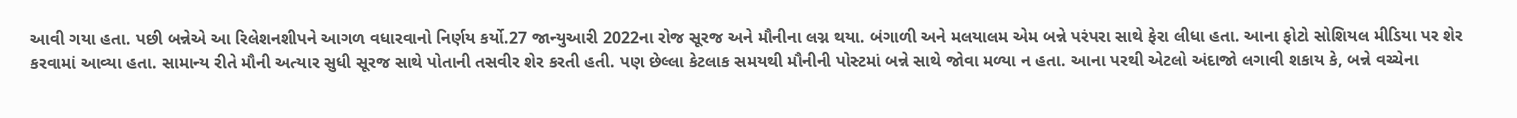આવી ગયા હતા. પછી બન્નેએ આ રિલેશનશીપને આગળ વધારવાનો નિર્ણય કર્યો.27 જાન્યુઆરી 2022ના રોજ સૂરજ અને મૌનીના લગ્ન થયા. બંગાળી અને મલયાલમ એમ બન્ને પરંપરા સાથે ફેરા લીધા હતા. આના ફોટો સોશિયલ મીડિયા પર શેર કરવામાં આવ્યા હતા. સામાન્ય રીતે મૌની અત્યાર સુધી સૂરજ સાથે પોતાની તસવીર શેર કરતી હતી. પણ છેલ્લા કેટલાક સમયથી મૌનીની પોસ્ટમાં બન્ને સાથે જોવા મળ્યા ન હતા. આના પરથી એટલો અંદાજો લગાવી શકાય કે, બન્ને વચ્ચેના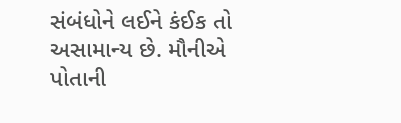સંબંધોને લઈને કંઈક તો અસામાન્ય છે. મૌનીએ પોતાની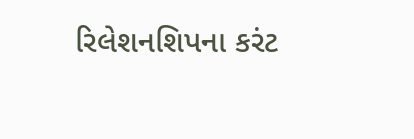રિલેશનશિપના કરંટ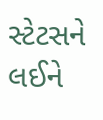સ્ટેટસને લઈને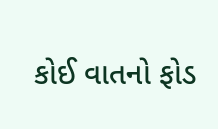કોઈ વાતનો ફોડ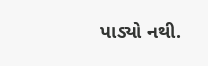પાડ્યો નથી.